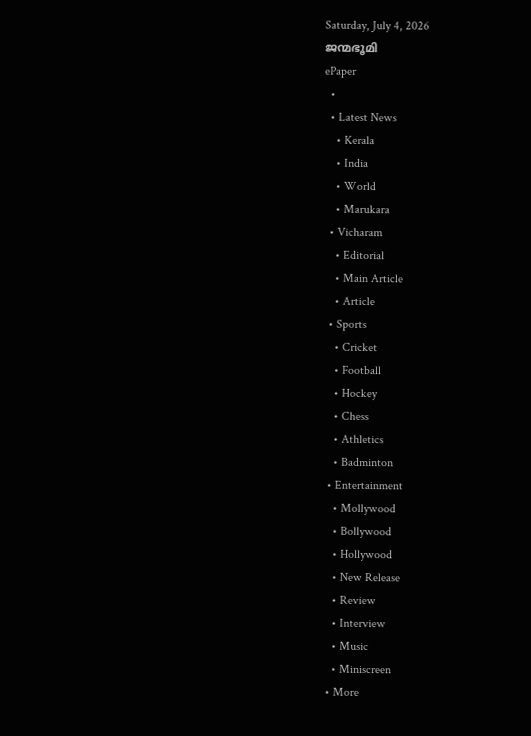Saturday, July 4, 2026
ജന്മഭൂമി
ePaper
  •
  • Latest News
    • Kerala
    • India
    • World
    • Marukara
  • Vicharam
    • Editorial
    • Main Article
    • Article
  • Sports
    • Cricket
    • Football
    • Hockey
    • Chess
    • Athletics
    • Badminton
  • Entertainment
    • Mollywood
    • Bollywood
    • Hollywood
    • New Release
    • Review
    • Interview
    • Music
    • Miniscreen
  • More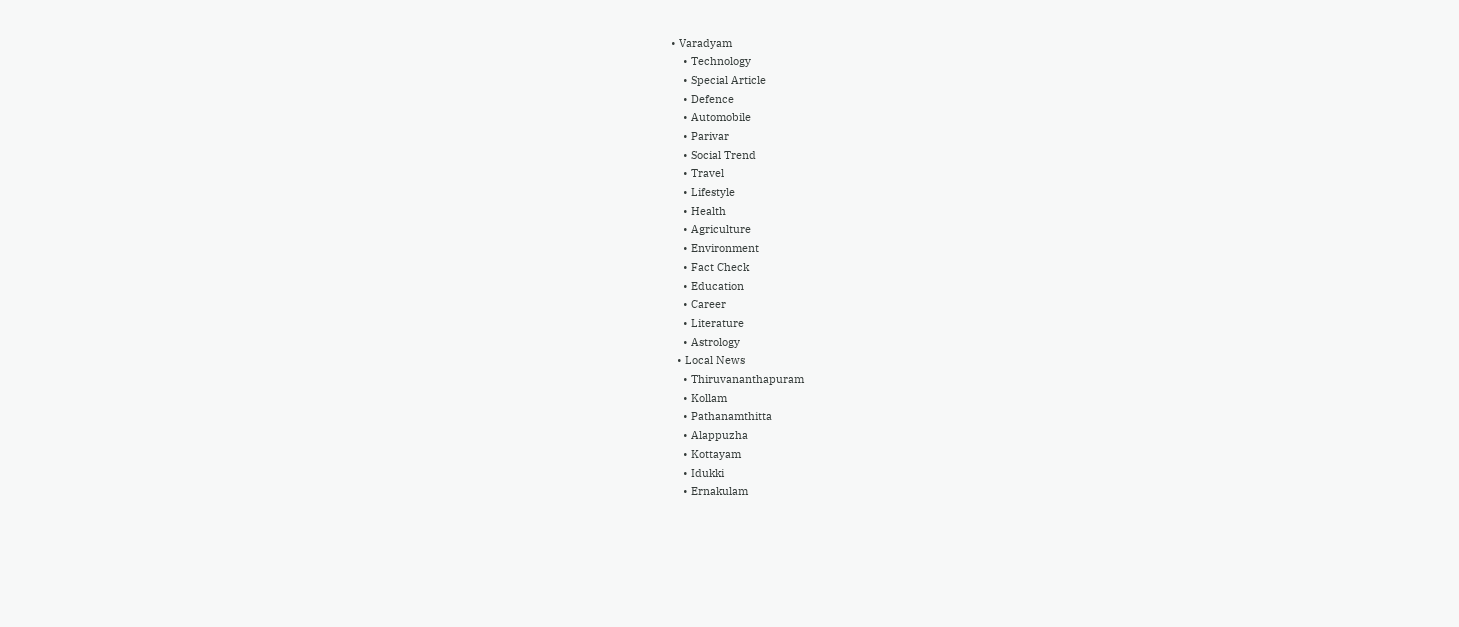• Varadyam
    • Technology
    • Special Article
    • Defence
    • Automobile
    • Parivar
    • Social Trend
    • Travel
    • Lifestyle
    • Health
    • Agriculture
    • Environment
    • Fact Check
    • Education
    • Career
    • Literature
    • Astrology
  • Local News
    • Thiruvananthapuram
    • Kollam
    • Pathanamthitta
    • Alappuzha
    • Kottayam
    • Idukki
    • Ernakulam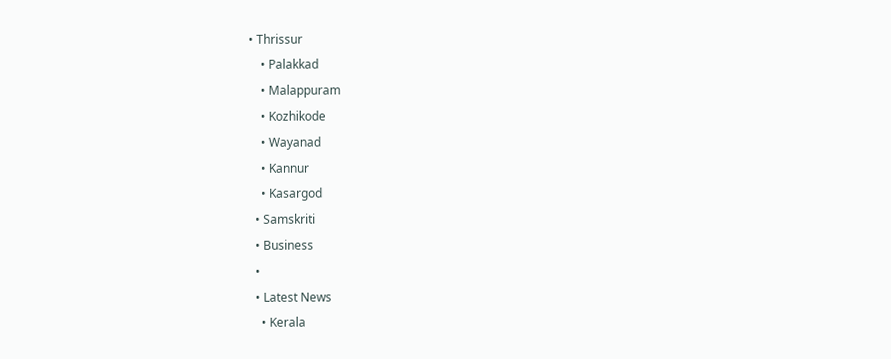• Thrissur
    • Palakkad
    • Malappuram
    • Kozhikode
    • Wayanad
    • Kannur
    • Kasargod
  • Samskriti
  • Business
  •
  • Latest News
    • Kerala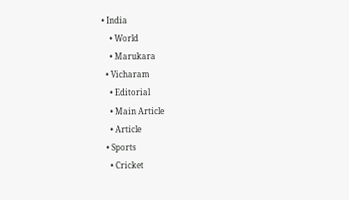• India
    • World
    • Marukara
  • Vicharam
    • Editorial
    • Main Article
    • Article
  • Sports
    • Cricket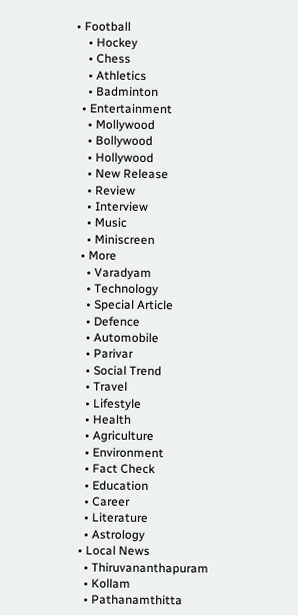• Football
    • Hockey
    • Chess
    • Athletics
    • Badminton
  • Entertainment
    • Mollywood
    • Bollywood
    • Hollywood
    • New Release
    • Review
    • Interview
    • Music
    • Miniscreen
  • More
    • Varadyam
    • Technology
    • Special Article
    • Defence
    • Automobile
    • Parivar
    • Social Trend
    • Travel
    • Lifestyle
    • Health
    • Agriculture
    • Environment
    • Fact Check
    • Education
    • Career
    • Literature
    • Astrology
  • Local News
    • Thiruvananthapuram
    • Kollam
    • Pathanamthitta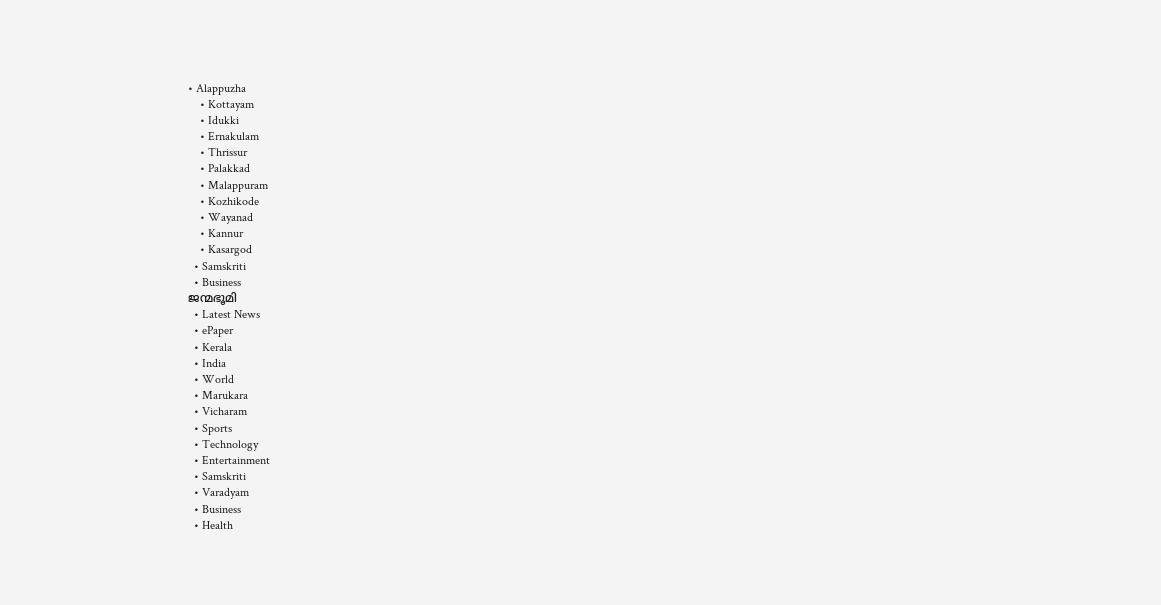• Alappuzha
    • Kottayam
    • Idukki
    • Ernakulam
    • Thrissur
    • Palakkad
    • Malappuram
    • Kozhikode
    • Wayanad
    • Kannur
    • Kasargod
  • Samskriti
  • Business
ജന്മഭൂമി
  • Latest News
  • ePaper
  • Kerala
  • India
  • World
  • Marukara
  • Vicharam
  • Sports
  • Technology
  • Entertainment
  • Samskriti
  • Varadyam
  • Business
  • Health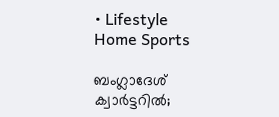• Lifestyle
Home Sports

ബംഗ്ലാദേശ് ക്വാര്‍ട്ടറില്‍;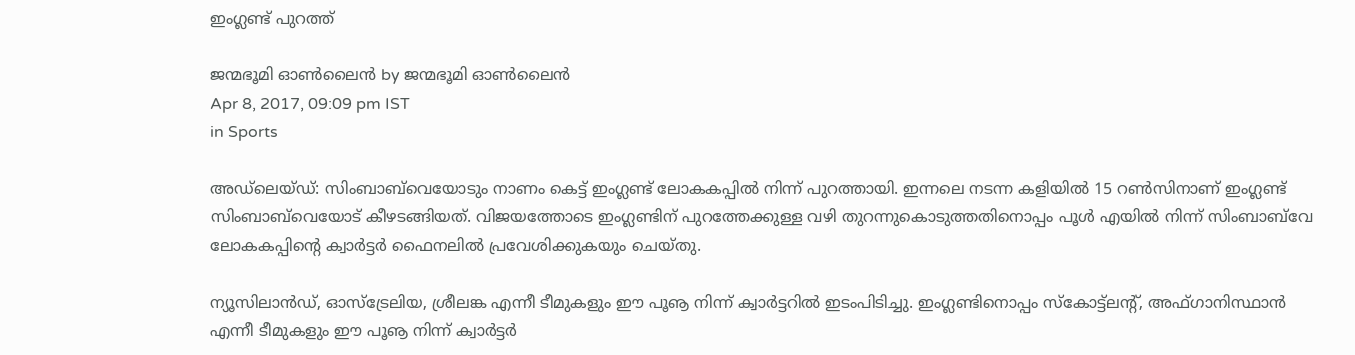ഇംഗ്ലണ്ട് പുറത്ത്

ജന്മഭൂമി ഓണ്‍ലൈന്‍ by ജന്മഭൂമി ഓണ്‍ലൈന്‍
Apr 8, 2017, 09:09 pm IST
in Sports

അഡ്‌ലെയ്ഡ്: സിംബാബ്‌വെയോടും നാണം കെട്ട് ഇംഗ്ലണ്ട് ലോകകപ്പില്‍ നിന്ന് പുറത്തായി. ഇന്നലെ നടന്ന കളിയില്‍ 15 റണ്‍സിനാണ് ഇംഗ്ലണ്ട് സിംബാബ്‌വെയോട് കീഴടങ്ങിയത്. വിജയത്തോടെ ഇംഗ്ലണ്ടിന് പുറത്തേക്കുള്ള വഴി തുറന്നുകൊടുത്തതിനൊപ്പം പൂള്‍ എയില്‍ നിന്ന് സിംബാബ്‌വേ ലോകകപ്പിന്റെ ക്വാര്‍ട്ടര്‍ ഫൈനലില്‍ പ്രവേശിക്കുകയും ചെയ്തു.

ന്യൂസിലാന്‍ഡ്, ഓസ്‌ട്രേലിയ, ശ്രീലങ്ക എന്നീ ടീമുകളും ഈ പൂൡ നിന്ന് ക്വാര്‍ട്ടറില്‍ ഇടംപിടിച്ചു. ഇംഗ്ലണ്ടിനൊപ്പം സ്‌കോട്ട്‌ലന്റ്, അഫ്ഗാനിസ്ഥാന്‍ എന്നീ ടീമുകളും ഈ പൂൡ നിന്ന് ക്വാര്‍ട്ടര്‍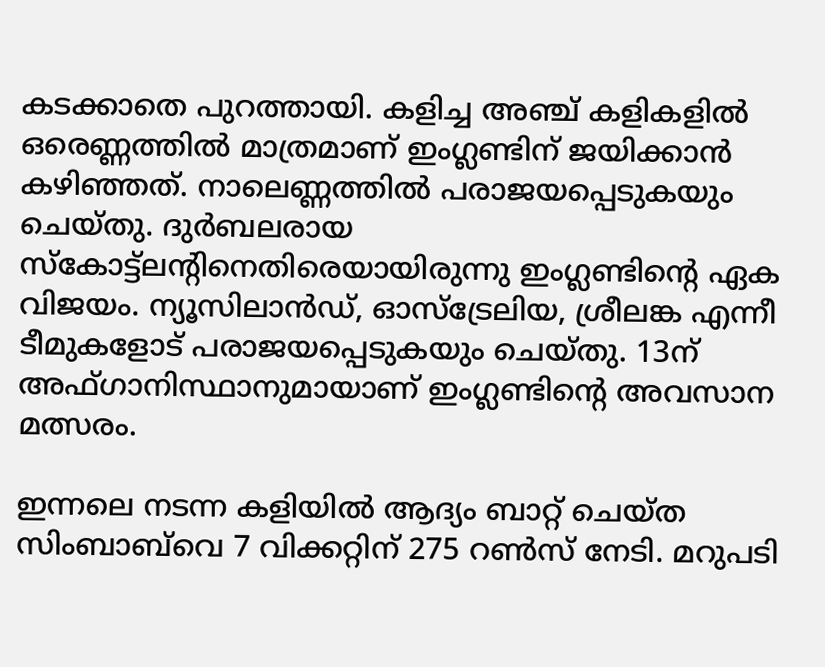കടക്കാതെ പുറത്തായി. കളിച്ച അഞ്ച് കളികളില്‍ ഒരെണ്ണത്തില്‍ മാത്രമാണ് ഇംഗ്ലണ്ടിന് ജയിക്കാന്‍ കഴിഞ്ഞത്. നാലെണ്ണത്തില്‍ പരാജയപ്പെടുകയും ചെയ്തു. ദുര്‍ബലരായ സ്‌കോട്ട്‌ലന്റിനെതിരെയായിരുന്നു ഇംഗ്ലണ്ടിന്റെ ഏക വിജയം. ന്യൂസിലാന്‍ഡ്, ഓസ്‌ട്രേലിയ, ശ്രീലങ്ക എന്നീ ടീമുകളോട് പരാജയപ്പെടുകയും ചെയ്തു. 13ന് അഫ്ഗാനിസ്ഥാനുമായാണ് ഇംഗ്ലണ്ടിന്റെ അവസാന മത്സരം.

ഇന്നലെ നടന്ന കളിയില്‍ ആദ്യം ബാറ്റ് ചെയ്ത സിംബാബ്‌വെ 7 വിക്കറ്റിന് 275 റണ്‍സ് നേടി. മറുപടി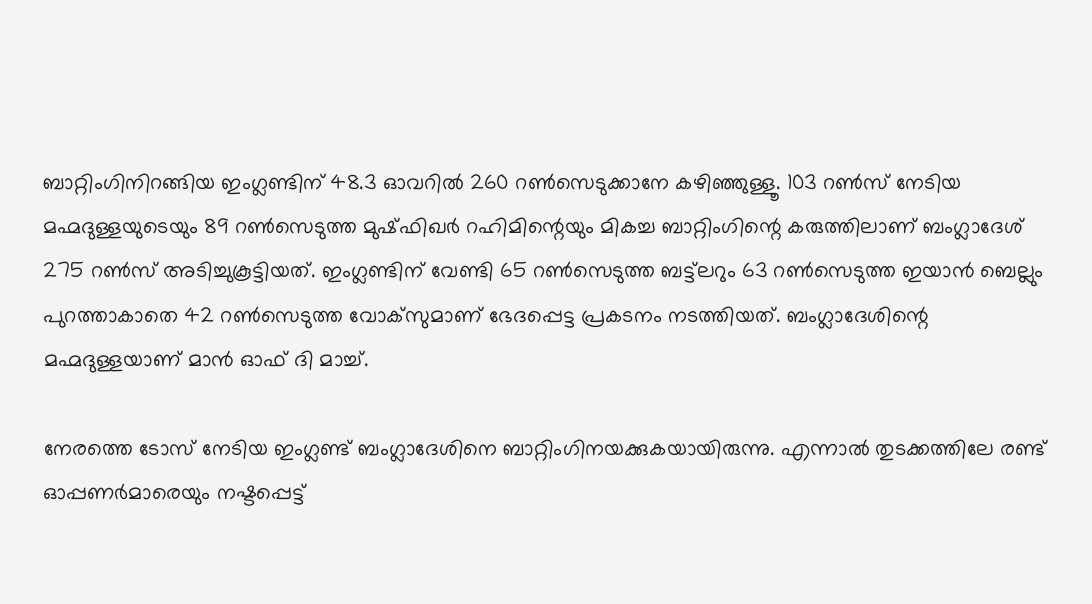ബാറ്റിംഗിനിറങ്ങിയ ഇംഗ്ലണ്ടിന് 48.3 ഓവറില്‍ 260 റണ്‍സെടുക്കാനേ കഴിഞ്ഞുള്ളൂ. 103 റണ്‍സ് നേടിയ മഹ്മദുള്ളയുടെയും 89 റണ്‍സെടുത്ത മുഷ്ഫിഖര്‍ റഹിമിന്റെയും മികച്ച ബാറ്റിംഗിന്റെ കരുത്തിലാണ് ബംഗ്ലാദേശ് 275 റണ്‍സ് അടിച്ചുകൂട്ടിയത്. ഇംഗ്ലണ്ടിന് വേണ്ടി 65 റണ്‍സെടുത്ത ബട്ട്‌ലറും 63 റണ്‍സെടുത്ത ഇയാന്‍ ബെല്ലും പുറത്താകാതെ 42 റണ്‍സെടുത്ത വോക്‌സുമാണ് ഭേദപ്പെട്ട പ്രകടനം നടത്തിയത്. ബംഗ്ലാദേശിന്റെ മഹ്മദുള്ളയാണ് മാന്‍ ഓഫ് ദി മാച്ച്.

നേരത്തെ ടോസ് നേടിയ ഇംഗ്ലണ്ട് ബംഗ്ലാദേശിനെ ബാറ്റിംഗിനയക്കുകയായിരുന്നു. എന്നാല്‍ തുടക്കത്തിലേ രണ്ട് ഓപ്പണര്‍മാരെയും നഷ്ടപ്പെട്ട്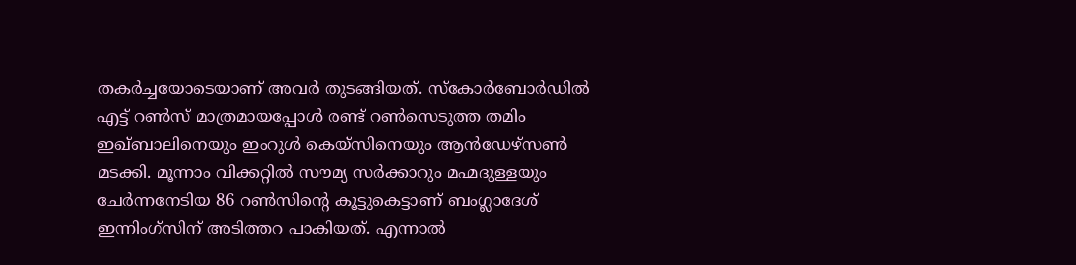തകര്‍ച്ചയോടെയാണ് അവര്‍ തുടങ്ങിയത്. സ്‌കോര്‍ബോര്‍ഡില്‍ എട്ട് റണ്‍സ് മാത്രമായപ്പോള്‍ രണ്ട് റണ്‍സെടുത്ത തമിം ഇഖ്ബാലിനെയും ഇംറുള്‍ കെയ്‌സിനെയും ആന്‍ഡേഴ്‌സണ്‍ മടക്കി. മൂന്നാം വിക്കറ്റില്‍ സൗമ്യ സര്‍ക്കാറും മഹ്മദുള്ളയും ചേര്‍ന്നനേടിയ 86 റണ്‍സിന്റെ കൂട്ടുകെട്ടാണ് ബംഗ്ലാദേശ് ഇന്നിംഗ്‌സിന് അടിത്തറ പാകിയത്. എന്നാല്‍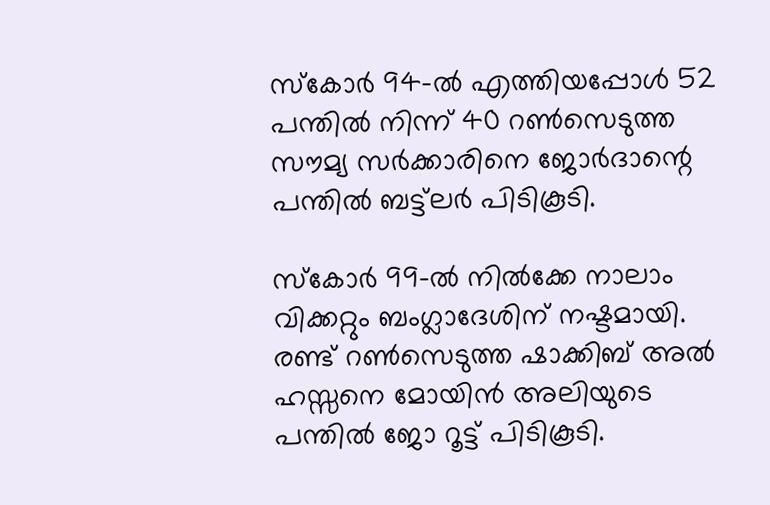സ്‌കോര്‍ 94-ല്‍ എത്തിയപ്പോള്‍ 52 പന്തില്‍ നിന്ന് 40 റണ്‍സെടുത്ത സൗമ്യ സര്‍ക്കാരിനെ ജോര്‍ദാന്റെ പന്തില്‍ ബട്ട്‌ലര്‍ പിടികൂടി.

സ്‌കോര്‍ 99-ല്‍ നില്‍ക്കേ നാലാം വിക്കറ്റും ബംഗ്ലാദേശിന് നഷ്ടമായി. രണ്ട് റണ്‍സെടുത്ത ഷാക്കിബ് അല്‍ ഹസ്സനെ മോയിന്‍ അലിയുടെ പന്തില്‍ ജോ റൂട്ട് പിടികൂടി.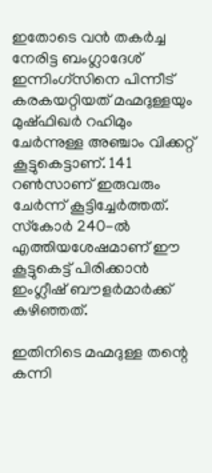ഇതോടെ വന്‍ തകര്‍ച്ച നേരിട്ട ബംഗ്ലാദേശ് ഇന്നിംഗ്‌സിനെ പിന്നീട് കരകയറ്റിയത് മഹ്മദുള്ളയും മുഷ്ഫിഖര്‍ റഹിമും ചേര്‍ന്നുള്ള അഞ്ചാം വിക്കറ്റ് കൂട്ടുകെട്ടാണ്. 141 റണ്‍സാണ് ഇരുവരും ചേര്‍ന്ന് കൂട്ടിച്ചേര്‍ത്തത്. സ്‌കോര്‍ 240-ല്‍ എത്തിയശേഷമാണ് ഈ കൂട്ടുകെട്ട് പിരിക്കാന്‍ ഇംഗ്ലീഷ് ബൗളര്‍മാര്‍ക്ക് കഴിഞ്ഞത്.

ഇതിനിടെ മഹ്മദുള്ള തന്റെ കന്നി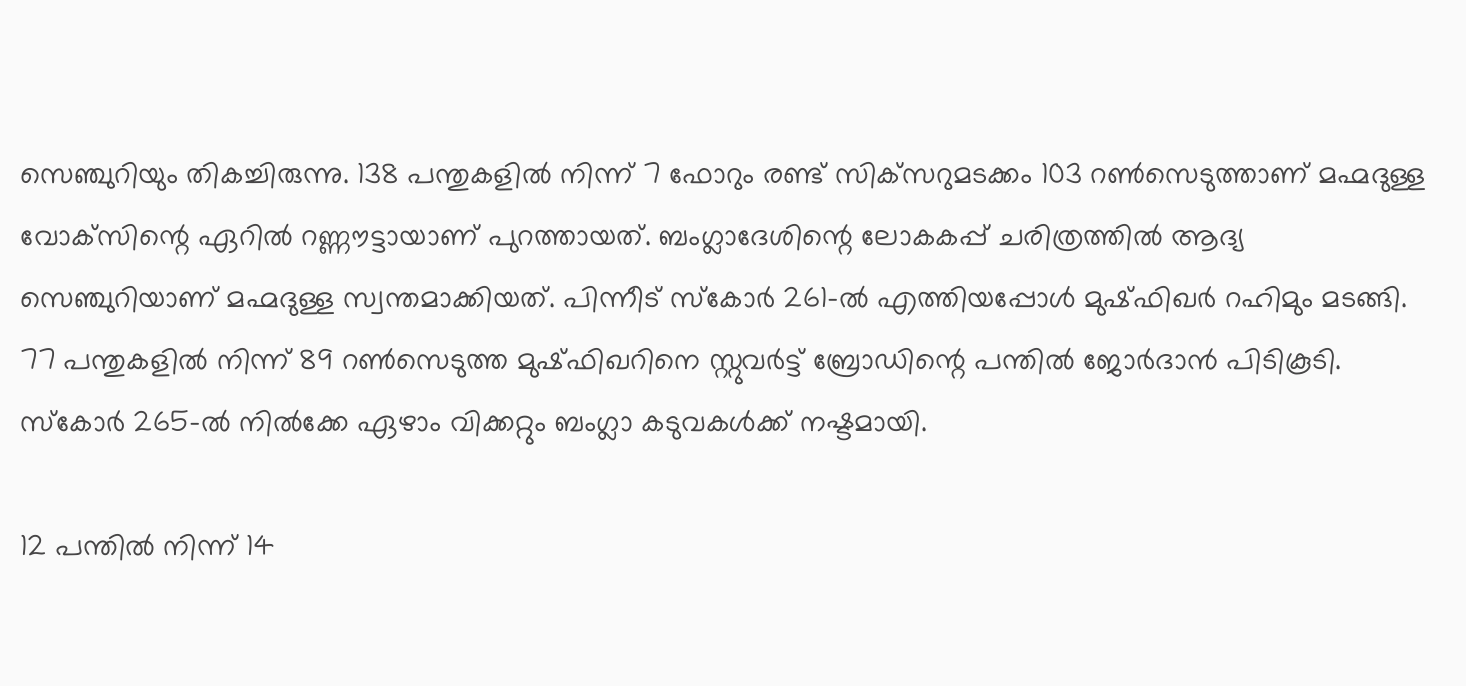സെഞ്ചുറിയും തികച്ചിരുന്നു. 138 പന്തുകളില്‍ നിന്ന് 7 ഫോറും രണ്ട് സിക്‌സറുമടക്കം 103 റണ്‍സെടുത്താണ് മഹ്മദുള്ള വോക്‌സിന്റെ ഏറില്‍ റണ്ണൗട്ടായാണ് പുറത്തായത്. ബംഗ്ലാദേശിന്റെ ലോകകപ്പ് ചരിത്രത്തില്‍ ആദ്യ സെഞ്ചുറിയാണ് മഹ്മദുള്ള സ്വന്തമാക്കിയത്. പിന്നീട് സ്‌കോര്‍ 261-ല്‍ എത്തിയപ്പോള്‍ മുഷ്ഫിഖര്‍ റഹിമും മടങ്ങി. 77 പന്തുകളില്‍ നിന്ന് 89 റണ്‍സെടുത്ത മുഷ്ഫിഖറിനെ സ്റ്റുവര്‍ട്ട് ബ്രോഡിന്റെ പന്തില്‍ ജോര്‍ദാന്‍ പിടികൂടി. സ്‌കോര്‍ 265-ല്‍ നില്‍ക്കേ ഏഴാം വിക്കറ്റും ബംഗ്ലാ കടുവകള്‍ക്ക് നഷ്ടമായി.

12 പന്തില്‍ നിന്ന് 14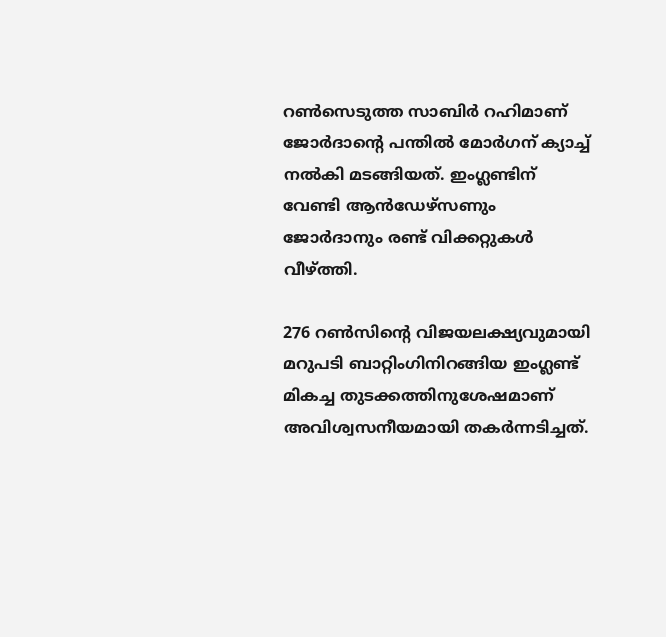റണ്‍സെടുത്ത സാബിര്‍ റഹിമാണ് ജോര്‍ദാന്റെ പന്തില്‍ മോര്‍ഗന് ക്യാച്ച് നല്‍കി മടങ്ങിയത്. ഇംഗ്ലണ്ടിന് വേണ്ടി ആന്‍ഡേഴ്‌സണും ജോര്‍ദാനും രണ്ട് വിക്കറ്റുകള്‍ വീഴ്‌ത്തി.

276 റണ്‍സിന്റെ വിജയലക്ഷ്യവുമായി മറുപടി ബാറ്റിംഗിനിറങ്ങിയ ഇംഗ്ലണ്ട് മികച്ച തുടക്കത്തിനുശേഷമാണ് അവിശ്വസനീയമായി തകര്‍ന്നടിച്ചത്.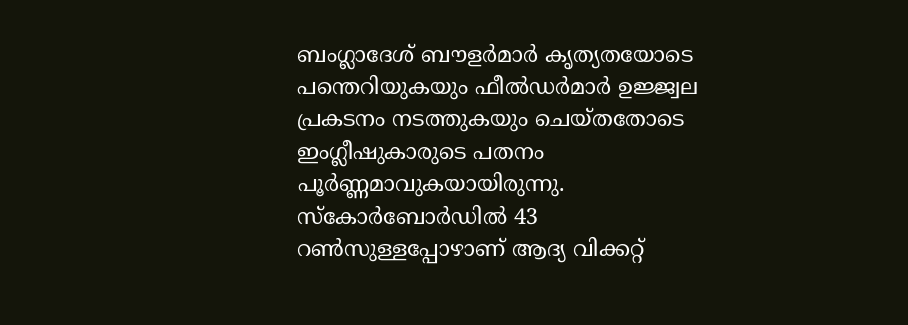ബംഗ്ലാദേശ് ബൗളര്‍മാര്‍ കൃത്യതയോടെ പന്തെറിയുകയും ഫീല്‍ഡര്‍മാര്‍ ഉജ്ജ്വല പ്രകടനം നടത്തുകയും ചെയ്തതോടെ ഇംഗ്ലീഷുകാരുടെ പതനം പൂര്‍ണ്ണമാവുകയായിരുന്നു. സ്‌കോര്‍ബോര്‍ഡില്‍ 43 റണ്‍സുള്ളപ്പോഴാണ് ആദ്യ വിക്കറ്റ്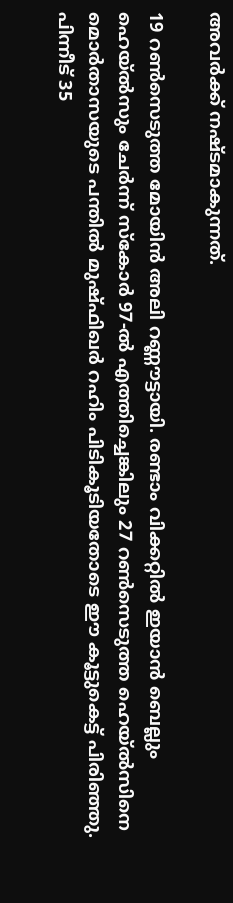അവര്‍ക്ക് നഷ്ടമാകുന്നത്.

19 റണ്‍സെടുത്ത മോയിന്‍ അലി റണ്ണൗട്ടായി. രണ്ടാം വിക്കറ്റില്‍ ഇയാന്‍ ബെല്ലും ഹെയ്ല്‍സും ചേര്‍ന്ന് സ്‌കോര്‍ 97-ല്‍ എത്തിച്ചെങ്കിലും 27 റണ്‍സെടുത്ത ഹെയ്ല്‍സിനെ മൊര്‍താസയുടെ പന്തില്‍ മുഷ്ഫിഖര്‍ റഹിം പിടികൂടിയതോടെ ഈ കൂട്ടുകെട്ട് പിരിഞ്ഞു. പിന്നീട് 35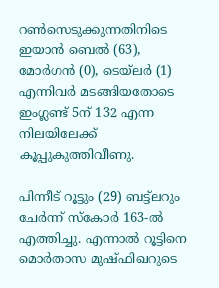റണ്‍സെടുക്കുന്നതിനിടെ ഇയാന്‍ ബെല്‍ (63), മോര്‍ഗന്‍ (0), ടെയ്‌ലര്‍ (1) എന്നിവര്‍ മടങ്ങിയതോടെ ഇംഗ്ലണ്ട് 5ന് 132 എന്ന നിലയിലേക്ക് കൂപ്പുകുത്തിവീണു.

പിന്നീട് റൂട്ടും (29) ബട്ട്‌ലറും ചേര്‍ന്ന് സ്‌കോര്‍ 163-ല്‍ എത്തിച്ചു. എന്നാല്‍ റൂട്ടിനെ മൊര്‍താസ മുഷ്ഫിഖറുടെ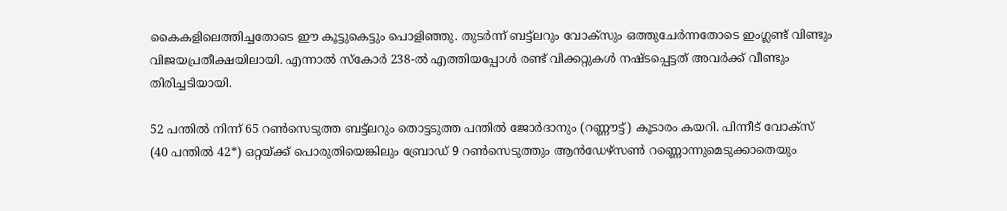കൈകളിലെത്തിച്ചതോടെ ഈ കൂട്ടുകെട്ടും പൊളിഞ്ഞു. തുടര്‍ന്ന് ബട്ട്‌ലറും വോക്‌സും ഒത്തുചേര്‍ന്നതോടെ ഇംഗ്ലണ്ട് വിണ്ടും വിജയപ്രതീക്ഷയിലായി. എന്നാല്‍ സ്‌കോര്‍ 238-ല്‍ എത്തിയപ്പോള്‍ രണ്ട് വിക്കറ്റുകള്‍ നഷ്ടപ്പെട്ടത് അവര്‍ക്ക് വീണ്ടും തിരിച്ചടിയായി.

52 പന്തില്‍ നിന്ന് 65 റണ്‍സെടുത്ത ബട്ട്‌ലറും തൊട്ടടുത്ത പന്തില്‍ ജോര്‍ദാനും (റണ്ണൗട്ട്) കൂടാരം കയറി. പിന്നീട് വോക്‌സ് (40 പന്തില്‍ 42*) ഒറ്റയ്‌ക്ക് പൊരുതിയെങ്കിലും ബ്രോഡ് 9 റണ്‍സെടുത്തും ആന്‍ഡേഴ്‌സണ്‍ റണ്ണൊന്നുമെടുക്കാതെയും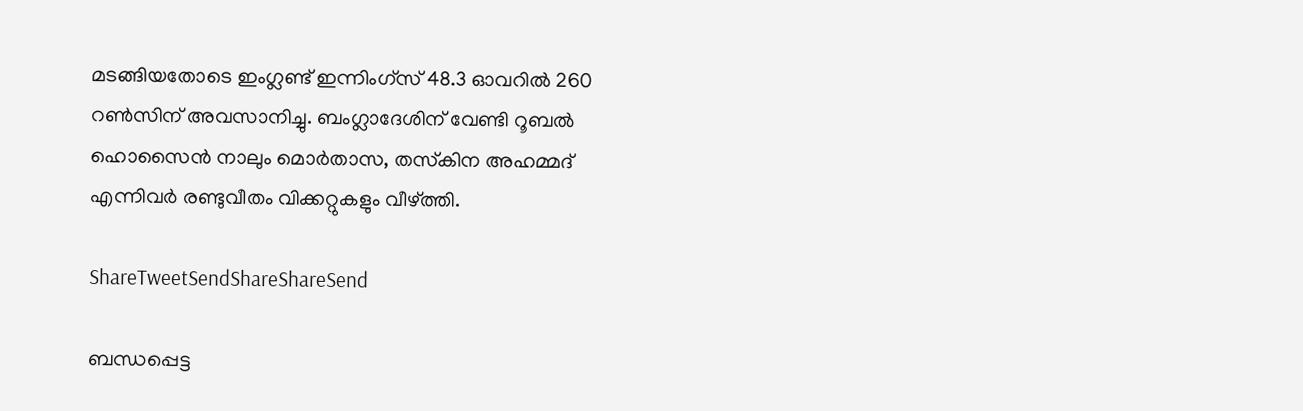മടങ്ങിയതോടെ ഇംഗ്ലണ്ട് ഇന്നിംഗ്‌സ് 48.3 ഓവറില്‍ 260 റണ്‍സിന് അവസാനിച്ചു. ബംഗ്ലാദേശിന് വേണ്ടി റൂബല്‍ ഹൊസൈന്‍ നാലും മൊര്‍താസ, തസ്‌കിന അഹമ്മദ് എന്നിവര്‍ രണ്ടുവീതം വിക്കറ്റുകളും വീഴ്‌ത്തി.

ShareTweetSendShareShareSend

ബന്ധപ്പെട്ട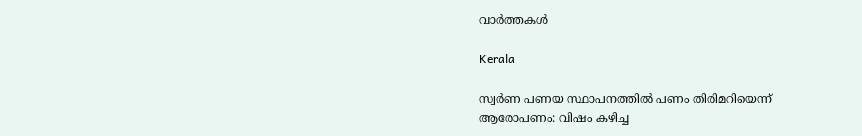വാര്‍ത്തകള്‍

Kerala

സ്വര്‍ണ പണയ സ്ഥാപനത്തില്‍ പണം തിരിമറിയെന്ന് ആരോപണം: വിഷം കഴിച്ച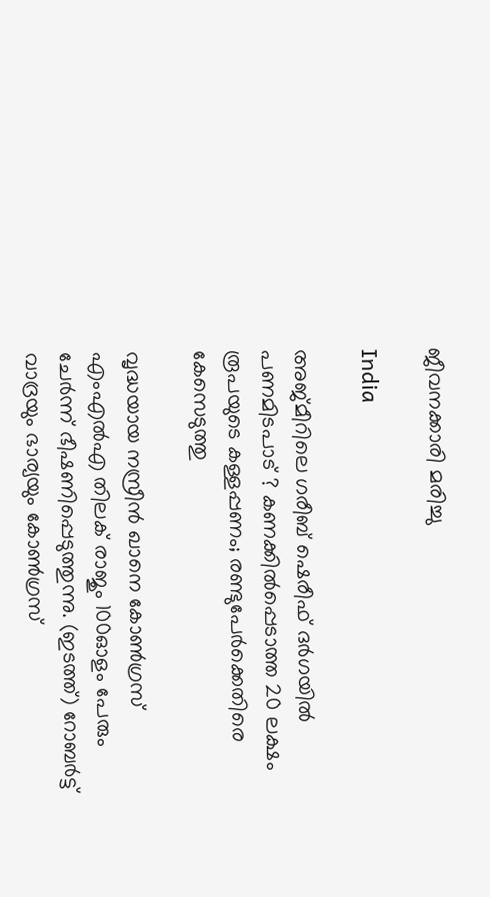ജീവനക്കാരി മരിച്ചു

India

അജ്മീറിലെ ഗരീബ് ഷെരീഫ് ദർഗയിൽ പണമിടപാട് ? കണക്കിൽപ്പെടാത്ത 20 ലക്ഷം രൂപയുടെ കള്ളപ്പണം; രണ്ടുപേർക്കെതിരെ കേസെടുത്തു

വൃദ്ധയായ നസ്രീന്‍ ഖാനെ കോണ്‍ഗ്രസ് എംഎല്‍എ തിലക് രാജും 100ഓളം പേരും ചേര്‍ന്ന് ഭീഷണിപ്പെടുത്തുന്നു. (ഇടത്ത്) റോബര്‍ട്ട് വാദ്രയും ഭാര്യയും കോണ്‍ഗ്രസ്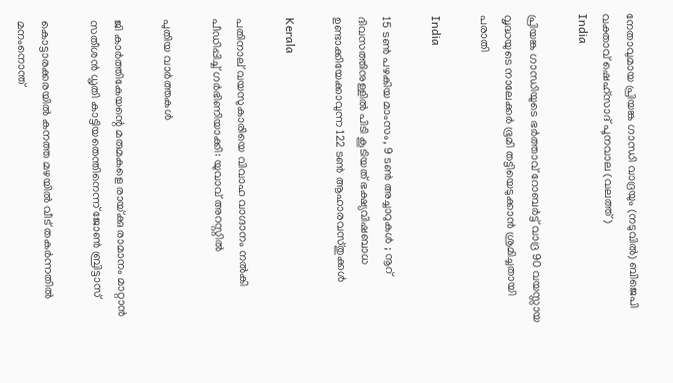നേതാവുമായ പ്രിയങ്ക ഗാന്ധി വാദ്രയും (നടുവില്‍) ബിജെപി വക്താവ് ഷെഹ്സാദ് പൂനവാല (വലത്ത്)
India

പ്രിയങ്ക ഗാന്ധിയുടെ ഭര്‍ത്താവ് റോബര്‍ട്ട് വാദ്ര 90 വയസ്സായ വൃദ്ധയുടെ നാലേക്കര്‍ ഭൂമി തട്ടിയെടുക്കാന്‍ ശ്രമിച്ചതായി പരാതി

India

15 ടൺ പഴകിയ മാംസം, 9 ടൺ അച്ചാറുകൾ ; നൂറ് ദിവസത്തിനുള്ളിൽ പിടി കൂടിയത് ഭക്ഷ്യവിഷബാധ ഉണ്ടാക്കിയേക്കാവുന്ന 122 ടൺ ആഹാരവസ്തുക്കൾ

Kerala

പതിനാല് വയസുകാരിയെ വിവാഹ വാഗ്ദാനം നല്‍കി പീഡിപ്പിച്ച് ഗര്‍ഭിണിയാക്കി: യുവാവ് അറസ്റ്റില്‍

പുതിയ വാര്‍ത്തകള്‍

ജി കാര്‍ത്തികേയന്റെ മരുമകളെ രായ്‌ക്കു രാമാനം മാറ്റാന്‍ സതീശന്‍ ധൃതി കാട്ടിയതെന്തിനെന്ന് ജോണ്‍ ബ്രിട്ടാസ്

കൊട്ടാരക്കരയില്‍ കനത്ത മഴയില്‍ വീട് തകര്‍ന്നതില്‍ മനംനൊന്ത്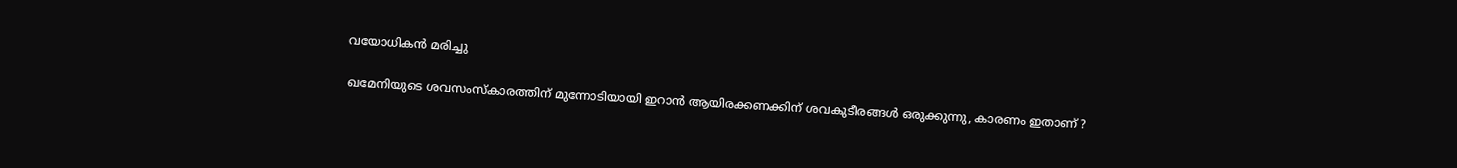വയോധികന്‍ മരിച്ചു

ഖമേനിയുടെ ശവസംസ്കാരത്തിന് മുന്നോടിയായി ഇറാൻ ആയിരക്കണക്കിന് ശവകുടീരങ്ങൾ ഒരുക്കുന്നു, കാരണം ഇതാണ് ?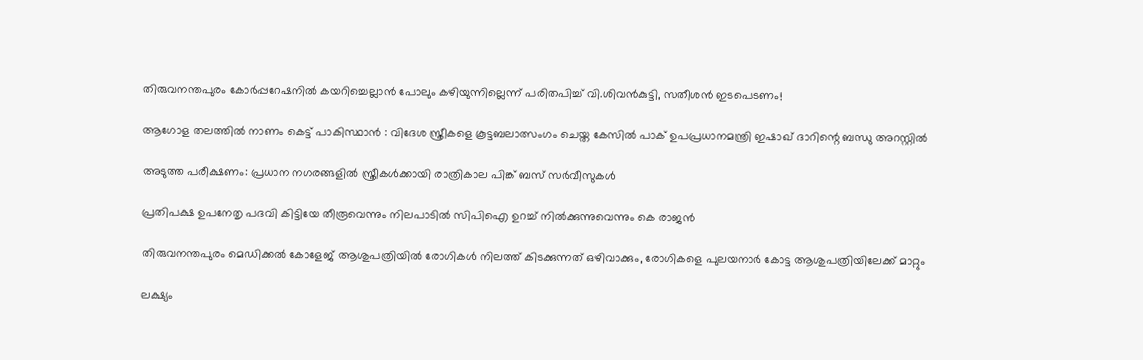തിരുവനന്തപുരം കോര്‍പ്പറേഷനില്‍ കയറിച്ചെല്ലാന്‍ പോലും കഴിയുന്നില്ലെന്ന് പരിതപിച്ച് വി.ശിവന്‍കുട്ടി, സതീശന്‍ ഇടപെടണം!

ആഗോള തലത്തിൽ നാണം കെട്ട് പാകിസ്ഥാൻ : വിദേശ സ്ത്രീകളെ കൂട്ടബലാത്സംഗം ചെയ്ത കേസിൽ പാക് ഉപപ്രധാനമന്ത്രി ഇഷാഖ് ദാറിന്റെ ബന്ധു അറസ്റ്റിൽ

അടുത്ത പരീക്ഷണം: പ്രധാന നഗരങ്ങളില്‍ സ്ത്രീകള്‍ക്കായി രാത്രികാല പിങ്ക് ബസ് സര്‍വീസുകള്‍

പ്രതിപക്ഷ ഉപനേതൃ പദവി കിട്ടിയേ തീരൂവെന്നും നിലപാടില്‍ സിപിഐ ഉറച്ച് നില്‍ക്കുന്നുവെന്നും കെ രാജന്‍

തിരുവനന്തപുരം മെഡിക്കല്‍ കോളേജ് ആശുപത്രിയില്‍ രോഗികള്‍ നിലത്ത് കിടക്കുന്നത് ഒഴിവാക്കും, രോഗികളെ പുലയനാര്‍ കോട്ട ആശുപത്രിയിലേക്ക് മാറ്റും

ലക്ഷ്യം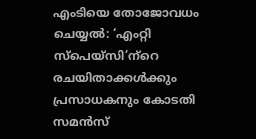എംടിയെ തോജോവധം ചെയ്യല്‍: ‘എംറ്റി സ്‌പെയ്‌സി’ന്‌റെ രചയിതാക്കള്‍ക്കും പ്രസാധകനും കോടതി സമന്‍സ്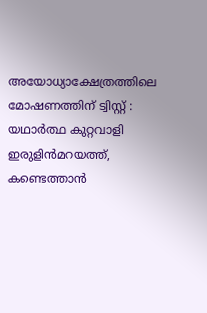അയോധ്യാക്ഷേത്രത്തിലെ മോഷണത്തിന് ട്വിസ്റ്റ് : യഥാര്‍ത്ഥ കുറ്റവാളി ഇരുളിന്‍മറയത്ത്, കണ്ടെത്താന്‍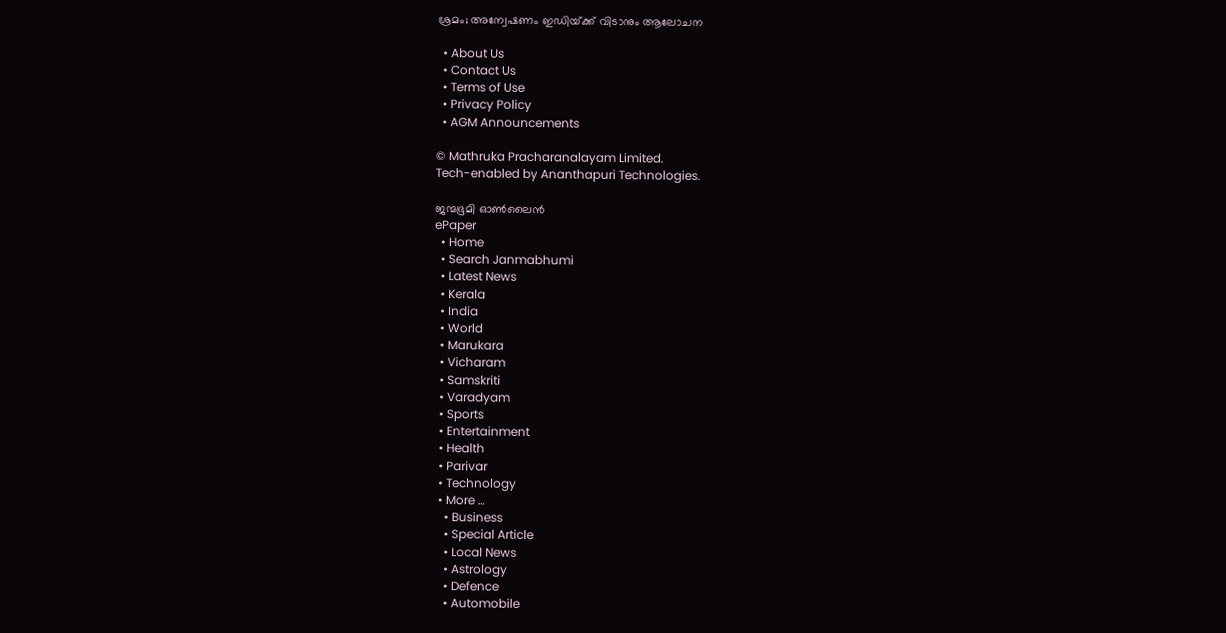ശ്രമം; അന്വേഷണം ഇഡിയ്‌ക്ക് വിടാനും ആലോചന

  • About Us
  • Contact Us
  • Terms of Use
  • Privacy Policy
  • AGM Announcements

© Mathruka Pracharanalayam Limited.
Tech-enabled by Ananthapuri Technologies.

ജന്മഭൂമി ഓണ്‍ലൈന്‍
ePaper
  • Home
  • Search Janmabhumi
  • Latest News
  • Kerala
  • India
  • World
  • Marukara
  • Vicharam
  • Samskriti
  • Varadyam
  • Sports
  • Entertainment
  • Health
  • Parivar
  • Technology
  • More …
    • Business
    • Special Article
    • Local News
    • Astrology
    • Defence
    • Automobile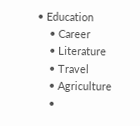• Education
    • Career
    • Literature
    • Travel
    • Agriculture
    •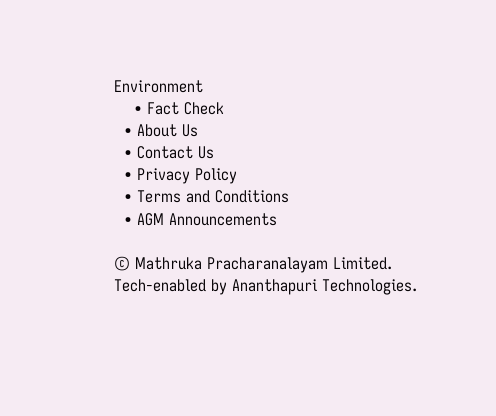Environment
    • Fact Check
  • About Us
  • Contact Us
  • Privacy Policy
  • Terms and Conditions
  • AGM Announcements

© Mathruka Pracharanalayam Limited.
Tech-enabled by Ananthapuri Technologies.